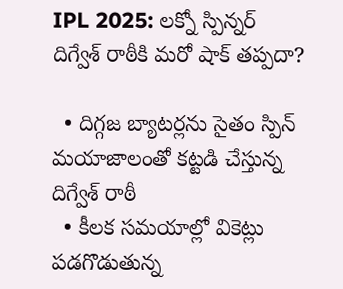IPL 2025: లక్నో స్పిన్నర్ దిగ్వేశ్‌ రాఠీకి మరో షాక్‌ తప్పదా?

  • దిగ్గజ బ్యాటర్లను సైతం స్పిన్ మయాజాలంతో కట్టడి చేస్తున్న దిగ్వేశ్‌ రాఠీ
  • కీలక సమయాల్లో వికెట్లు పడగొడుతున్న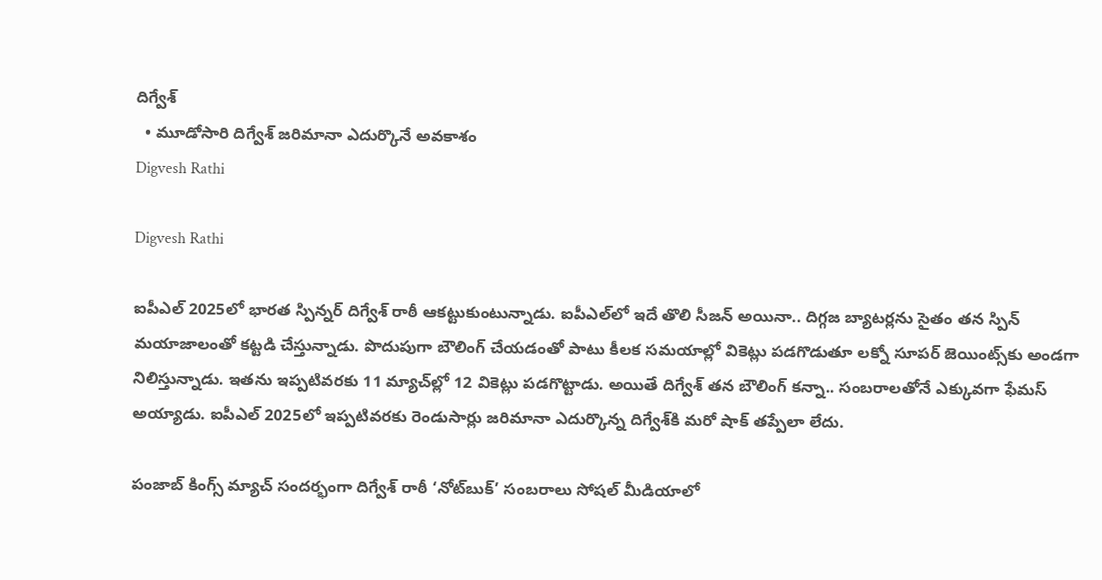దిగ్వేశ్‌
  • మూడోసారి దిగ్వేశ్‌ జరిమానా ఎదుర్కొనే అవకాశం
Digvesh Rathi

Digvesh Rathi

ఐపీఎల్ 2025లో భారత స్పిన్నర్ దిగ్వేశ్‌ రాఠీ ఆకట్టుకుంటున్నాడు. ఐపీఎల్‌లో ఇదే తొలి సీజన్‌ అయినా.. దిగ్గజ బ్యాటర్లను సైతం తన స్పిన్ మయాజాలంతో కట్టడి చేస్తున్నాడు. పొదుపుగా బౌలింగ్‌ చేయడంతో పాటు కీలక సమయాల్లో వికెట్లు పడగొడుతూ లక్నో సూపర్ జెయింట్స్‌కు అండగా నిలిస్తున్నాడు. ఇతను ఇప్పటివరకు 11 మ్యాచ్‌ల్లో 12 వికెట్లు పడగొట్టాడు. అయితే దిగ్వేశ్‌ తన బౌలింగ్ కన్నా.. సంబరాలతోనే ఎక్కువగా ఫేమస్ అయ్యాడు. ఐపీఎల్‌ 2025లో ఇప్పటివరకు రెండుసార్లు జరిమానా ఎదుర్కొన్న దిగ్వేశ్‌కి మరో షాక్‌ తప్పేలా లేదు.

పంజాబ్ కింగ్స్ మ్యాచ్ సందర్భంగా దిగ్వేశ్‌ రాఠీ ‘నోట్‌బుక్’ సంబరాలు సోషల్ మీడియాలో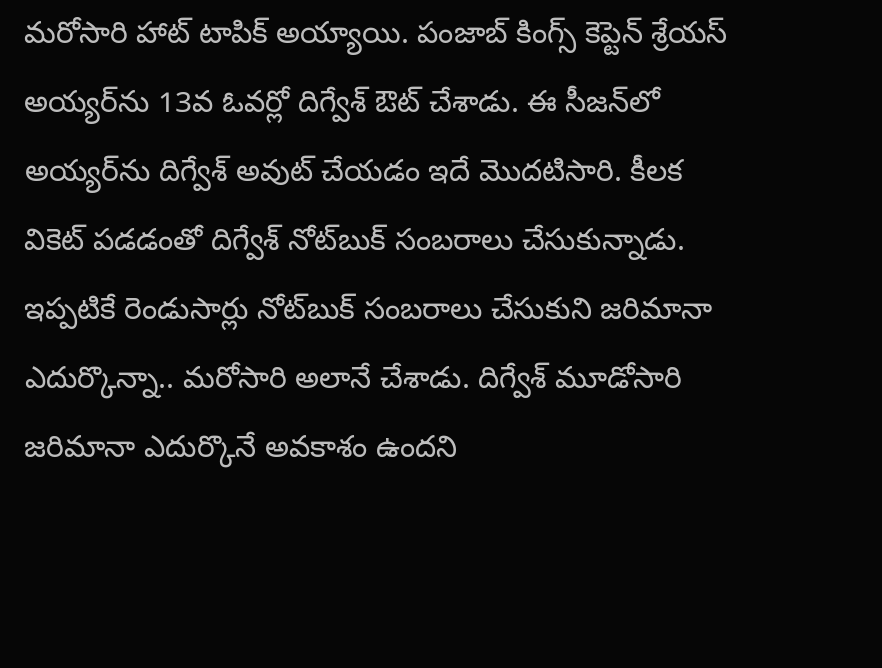మరోసారి హాట్‌ టాపిక్‌ అయ్యాయి. పంజాబ్ కింగ్స్ కెప్టెన్ శ్రేయస్ అయ్యర్‌ను 13వ ఓవర్లో దిగ్వేశ్‌ ఔట్ చేశాడు. ఈ సీజన్‌లో అయ్యర్‌ను దిగ్వేశ్‌ అవుట్ చేయడం ఇదే మొదటిసారి. కీలక వికెట్ పడడంతో దిగ్వేశ్‌ నోట్‌బుక్ సంబరాలు చేసుకున్నాడు. ఇప్పటికే రెండుసార్లు నోట్‌బుక్ సంబరాలు చేసుకుని జరిమానా ఎదుర్కొన్నా.. మరోసారి అలానే చేశాడు. దిగ్వేశ్‌ మూడోసారి జరిమానా ఎదుర్కొనే అవకాశం ఉందని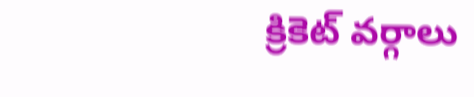క్రికెట్ వర్గాలు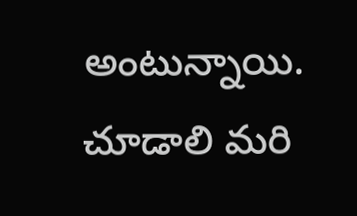అంటున్నాయి. చూడాలి మరి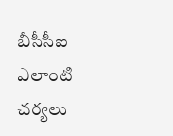బీసీసీఐ ఎలాంటి చర్యలు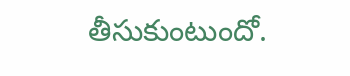తీసుకుంటుందో.